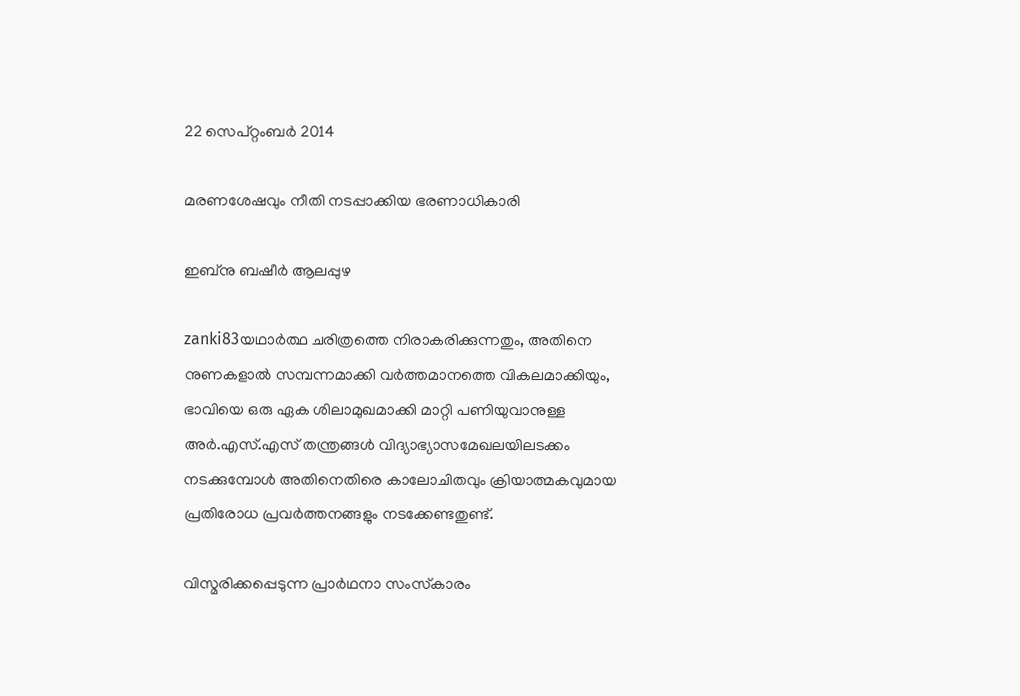22 സെപ്റ്റംബർ 2014

മരണശേഷവും നീതി നടപ്പാക്കിയ ഭരണാധികാരി

ഇബ്‌നു ബഷീര്‍ ആലപ്പുഴ

zanki83യഥാര്‍ത്ഥ ചരിത്രത്തെ നിരാകരിക്കുന്നതും, അതിനെ നുണകളാല്‍ സമ്പന്നമാക്കി വര്‍ത്തമാനത്തെ വികലമാക്കിയും, ഭാവിയെ ഒരു ഏക ശിലാമുഖമാക്കി മാറ്റി പണിയുവാനുള്ള അര്‍.എസ്.എസ് തന്ത്രങ്ങള്‍ വിദ്യാഭ്യാസമേഖലയിലടക്കം നടക്കുമ്പോള്‍ അതിനെതിരെ കാലോചിതവും ക്രിയാത്മകവുമായ പ്രതിരോധ പ്രവര്‍ത്തനങ്ങളും നടക്കേണ്ടതുണ്ട്.

വിസ്മരിക്കപ്പെടുന്ന പ്രാര്‍ഥനാ സംസ്‌കാരം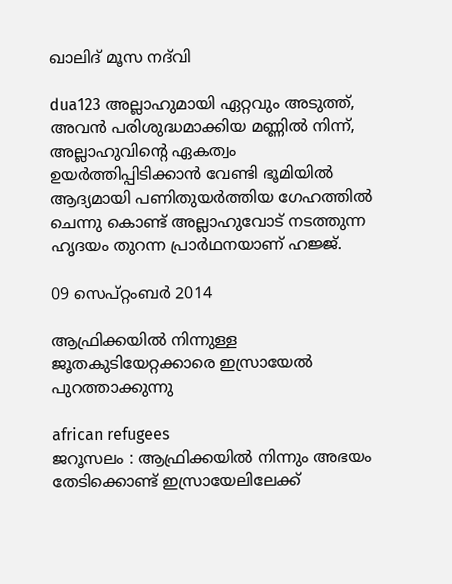ഖാലിദ് മൂസ നദ്‌വി

dua123 അല്ലാഹുമായി ഏറ്റവും അടുത്ത്, അവന്‍ പരിശുദ്ധമാക്കിയ മണ്ണില്‍ നിന്ന്, അല്ലാഹുവിന്റെ ഏകത്വം ഉയര്‍ത്തിപ്പിടിക്കാന്‍ വേണ്ടി ഭൂമിയില്‍ ആദ്യമായി പണിതുയര്‍ത്തിയ ഗേഹത്തില്‍ ചെന്നു കൊണ്ട് അല്ലാഹുവോട് നടത്തുന്ന ഹൃദയം തുറന്ന പ്രാര്‍ഥനയാണ് ഹജ്ജ്.

09 സെപ്റ്റംബർ 2014

ആഫ്രിക്കയില്‍ നിന്നുള്ള ജൂതകുടിയേറ്റക്കാരെ ഇസ്രായേല്‍ പുറത്താക്കുന്നു

african refugees
ജറൂസലം : ആഫ്രിക്കയില്‍ നിന്നും അഭയം തേടിക്കൊണ്ട് ഇസ്രായേലിലേക്ക്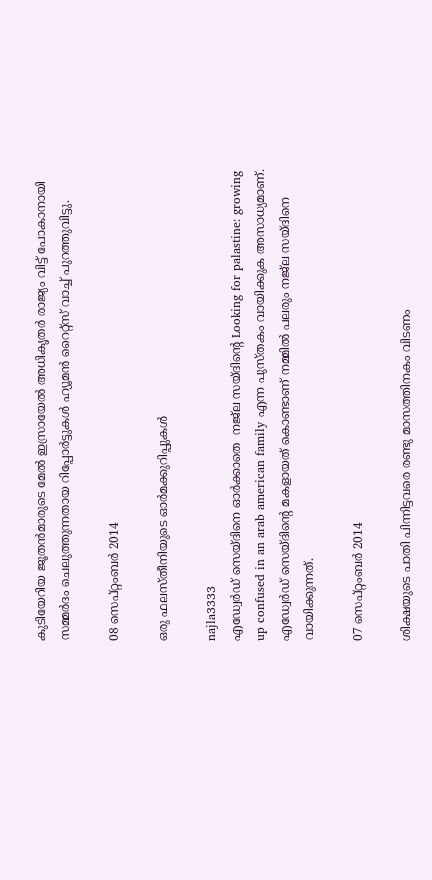കുടിയേറിയ ജൂതന്‍മാരുടെ മേല്‍ ഇസ്രായേല്‍ അധികൃതര്‍ രാജ്യം വിട്ട് പോകാനായി സമ്മര്‍ദം ചെലുത്തുന്നതായ റിപ്പോര്‍ട്ടുകള്‍ ഹ്യൂമന്‍ റൈറ്റ്‌സ് വാച്ച് പുറത്തുവിട്ടു.

08 സെപ്റ്റംബർ 2014

ഒരു ഫലസ്തീനിയുടെ ഓര്‍മക്കുറിപ്പുകള്‍

najla3333
എഡ്വേര്‍ഡ് സെയ്ദിനെ ഓര്‍ക്കാതെ  നജ്‌ല സയ്ദിന്റെ Looking for palastine: growing up confused in an arab american family എന്ന പുസ്തകം വായിക്കുക അസാധ്യമാണ്. എഡ്വേര്‍ഡ് സെയ്ദിന്റെ മകളായത് കൊണ്ടാണ് നമ്മില്‍ പലരും നജ്‌ല സയ്ദിനെ വായിക്കുന്നത്.

07 സെപ്റ്റംബർ 2014

ശിക്ഷയുടെ പാതി പിന്നിട്ടവരെ രണ്ടു മാസത്തിനകം വിടണം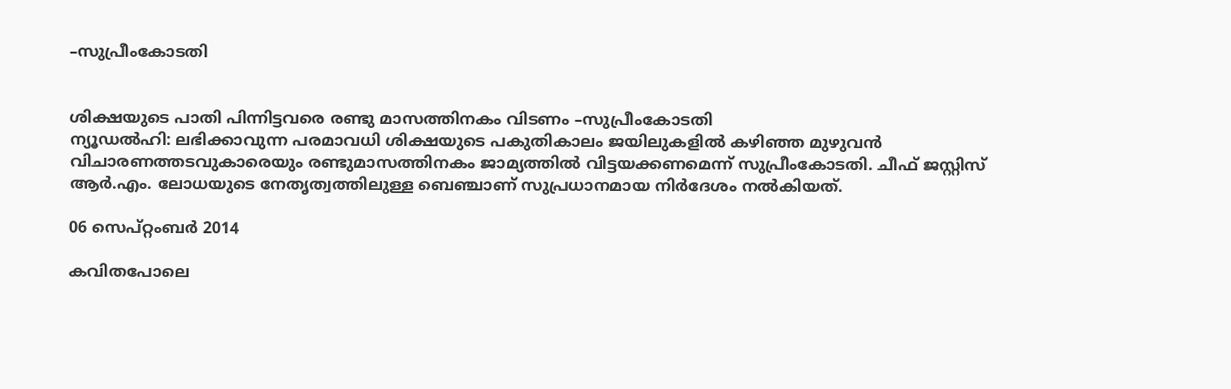–സുപ്രീംകോടതി


ശിക്ഷയുടെ പാതി പിന്നിട്ടവരെ രണ്ടു മാസത്തിനകം വിടണം –സുപ്രീംകോടതി
ന്യൂഡല്‍ഹി: ലഭിക്കാവുന്ന പരമാവധി ശിക്ഷയുടെ പകുതികാലം ജയിലുകളില്‍ കഴിഞ്ഞ മുഴുവന്‍ വിചാരണത്തടവുകാരെയും രണ്ടുമാസത്തിനകം ജാമ്യത്തില്‍ വിട്ടയക്കണമെന്ന് സുപ്രീംകോടതി. ചീഫ് ജസ്റ്റിസ് ആര്‍.എം. ലോധയുടെ നേതൃത്വത്തിലുള്ള ബെഞ്ചാണ് സുപ്രധാനമായ നിര്‍ദേശം നല്‍കിയത്.

06 സെപ്റ്റംബർ 2014

കവിതപോലെ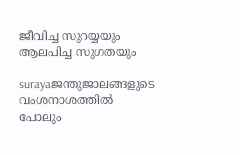ജീവിച്ച സുറയ്യയും ആലപിച്ച സുഗതയും

surayaജന്തുജാലങ്ങളുടെ വംശനാശത്തില്‍ പോലും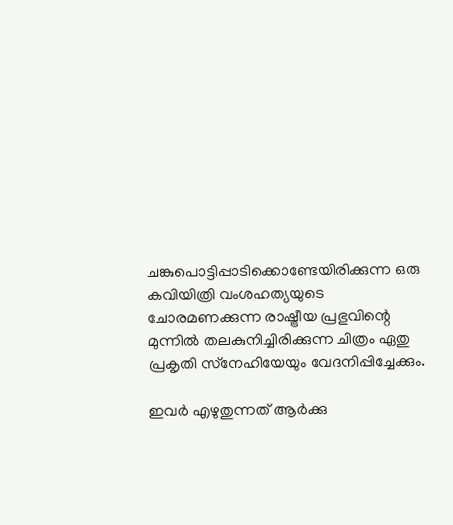ചങ്കുപൊട്ടിപ്പാടിക്കൊണ്ടേയിരിക്കുന്ന ഒരു കവിയിത്രി വംശഹത്യയുടെ ചോരമണക്കുന്ന രാഷ്ട്രീയ പ്രഭുവിന്റെ മുന്നില്‍ തലകുനിച്ചിരിക്കുന്ന ചിത്രം ഏതു പ്രകൃതി സ്‌നേഹിയേയും വേദനിപ്പിച്ചേക്കും.

ഇവര്‍ എഴുതുന്നത് ആര്‍ക്കു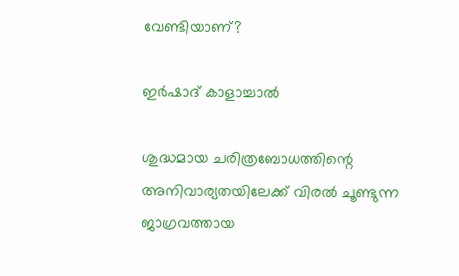വേണ്ടിയാണ്?

ഇര്‍ഷാദ് കാളാച്ചാല്‍

ശുദ്ധമായ ചരിത്രബോധത്തിന്റെ അനിവാര്യതയിലേക്ക് വിരല്‍ ചൂണ്ടുന്ന ജാഗ്രവത്തായ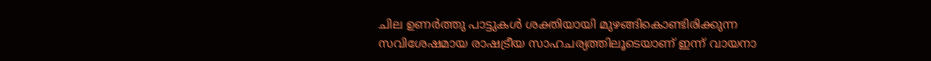ചില ഉണര്‍ത്തു പാട്ടുകള്‍ ശക്തിയായി മുഴങ്ങികൊണ്ടിരിക്കുന്ന സവിശേഷമായ രാഷട്രീയ സാഹചര്യത്തിലൂടെയാണ് ഇന്ന് വായനാ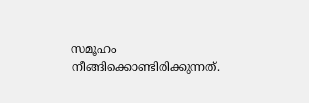സമൂഹം നീങ്ങിക്കൊണ്ടിരിക്കുന്നത്.